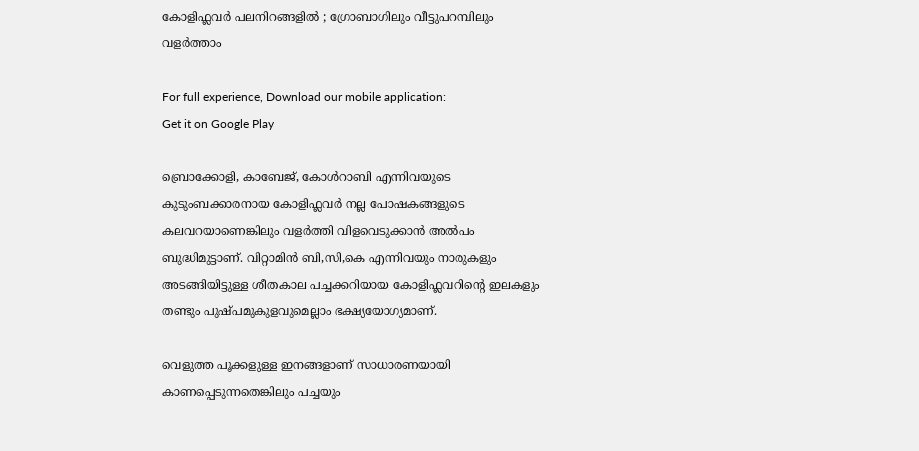കോളിഫ്ലവര്‍ പലനിറങ്ങളില്‍ ; ഗ്രോബാഗിലും വീട്ടുപറമ്പിലും വളര്‍ത്താം

For full experience, Download our mobile application:
Get it on Google Play

ബ്രൊക്കോളി, കാബേജ്, കോള്‍റാബി എന്നിവയുടെ കുടുംബക്കാരനായ കോളിഫ്ലവര്‍ നല്ല പോഷകങ്ങളുടെ കലവറയാണെങ്കിലും വളര്‍ത്തി വിളവെടുക്കാന്‍ അല്‍പം ബുദ്ധിമുട്ടാണ്. വിറ്റാമിന്‍ ബി,സി,കെ എന്നിവയും നാരുകളും അടങ്ങിയിട്ടുള്ള ശീതകാല പച്ചക്കറിയായ കോളിഫ്ലവറിന്റെ ഇലകളും തണ്ടും പുഷ്പമുകുളവുമെല്ലാം ഭക്ഷ്യയോഗ്യമാണ്.

വെളുത്ത പൂക്കളുള്ള ഇനങ്ങളാണ് സാധാരണയായി കാണപ്പെടുന്നതെങ്കിലും പച്ചയും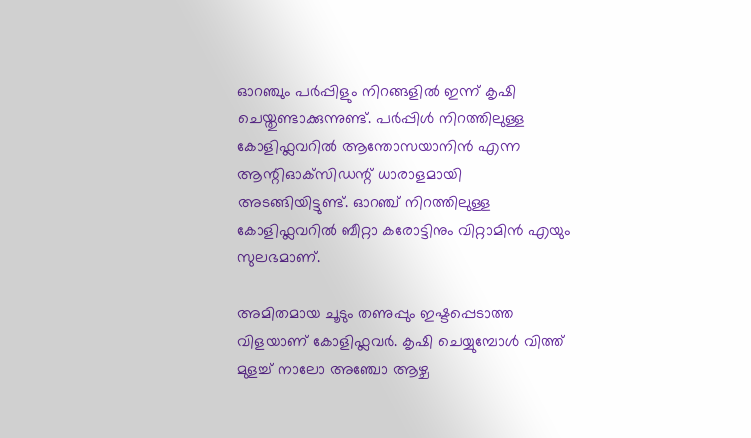ഓറഞ്ചും പര്‍പ്പിളും നിറങ്ങളില്‍ ഇന്ന് കൃഷി ചെയ്തുണ്ടാക്കുന്നുണ്ട്. പര്‍പ്പിള്‍ നിറത്തിലുള്ള കോളിഫ്ലവറില്‍ ആന്തോസയാനിന്‍ എന്ന ആന്റിഓക്‌സിഡന്റ് ധാരാളമായി അടങ്ങിയിട്ടുണ്ട്. ഓറഞ്ച് നിറത്തിലുള്ള കോളിഫ്ലവറില്‍ ബീറ്റാ കരോട്ടിനും വിറ്റാമിന്‍ എയും സുലഭമാണ്.

അമിതമായ ചൂടും തണുപ്പും ഇഷ്ടപ്പെടാത്ത വിളയാണ് കോളിഫ്ലവര്‍. കൃഷി ചെയ്യുമ്പോള്‍ വിത്ത് മുളച്ച് നാലോ അഞ്ചോ ആഴ്ച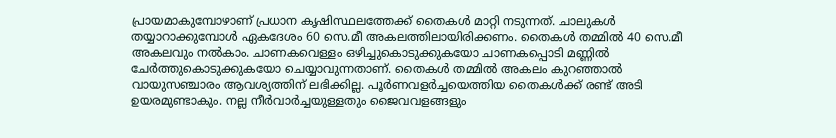പ്രായമാകുമ്പോഴാണ് പ്രധാന കൃഷിസ്ഥലത്തേക്ക് തൈകള്‍ മാറ്റി നടുന്നത്. ചാലുകള്‍ തയ്യാറാക്കുമ്പോള്‍ ഏകദേശം 60 സെ.മീ അകലത്തിലായിരിക്കണം. തൈകള്‍ തമ്മില്‍ 40 സെ.മീ അകലവും നല്‍കാം. ചാണകവെള്ളം ഒഴിച്ചുകൊടുക്കുകയോ ചാണകപ്പൊടി മണ്ണില്‍ ചേര്‍ത്തുകൊടുക്കുകയോ ചെയ്യാവുന്നതാണ്. തൈകള്‍ തമ്മില്‍ അകലം കുറഞ്ഞാല്‍ വായുസഞ്ചാരം ആവശ്യത്തിന് ലഭിക്കില്ല. പൂര്‍ണവളര്‍ച്ചയെത്തിയ തൈകള്‍ക്ക് രണ്ട് അടി ഉയരമുണ്ടാകും. നല്ല നീര്‍വാര്‍ച്ചയുള്ളതും ജൈവവളങ്ങളും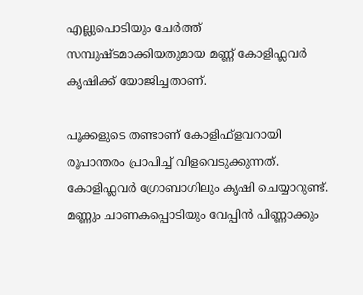എല്ലുപൊടിയും ചേര്‍ത്ത് സമ്പുഷ്ടമാക്കിയതുമായ മണ്ണ് കോളിഫ്ലവര്‍ കൃഷിക്ക് യോജിച്ചതാണ്.

പൂക്കളുടെ തണ്ടാണ് കോളിഫ്‌ളവറായി രൂപാന്തരം പ്രാപിച്ച് വിളവെടുക്കുന്നത്. കോളിഫ്ലവര്‍ ഗ്രോബാഗിലും കൃഷി ചെയ്യാറുണ്ട്. മണ്ണും ചാണകപ്പൊടിയും വേപ്പിന്‍ പിണ്ണാക്കും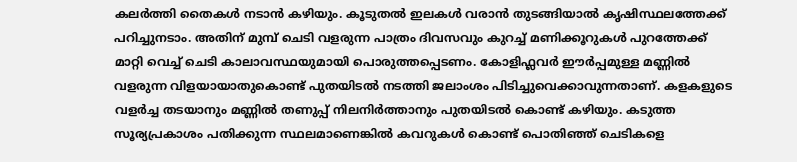കലര്‍ത്തി തൈകള്‍ നടാന്‍ കഴിയും. കൂടുതല്‍ ഇലകള്‍ വരാന്‍ തുടങ്ങിയാല്‍ കൃഷിസ്ഥലത്തേക്ക് പറിച്ചുനടാം. അതിന് മുമ്പ് ചെടി വളരുന്ന പാത്രം ദിവസവും കുറച്ച് മണിക്കൂറുകള്‍ പുറത്തേക്ക് മാറ്റി വെച്ച് ചെടി കാലാവസ്ഥയുമായി പൊരുത്തപ്പെടണം. കോളിഫ്ലവര്‍ ഈര്‍പ്പമുള്ള മണ്ണില്‍ വളരുന്ന വിളയായാതുകൊണ്ട് പുതയിടല്‍ നടത്തി ജലാംശം പിടിച്ചുവെക്കാവുന്നതാണ്. കളകളുടെ വളര്‍ച്ച തടയാനും മണ്ണില്‍ തണുപ്പ് നിലനിര്‍ത്താനും പുതയിടല്‍ കൊണ്ട് കഴിയും. കടുത്ത സൂര്യപ്രകാശം പതിക്കുന്ന സ്ഥലമാണെങ്കില്‍ കവറുകള്‍ കൊണ്ട് പൊതിഞ്ഞ് ചെടികളെ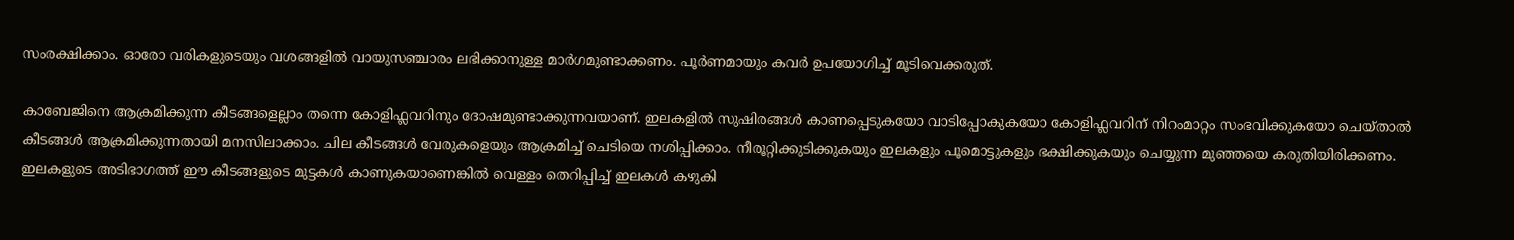സംരക്ഷിക്കാം. ഓരോ വരികളുടെയും വശങ്ങളില്‍ വായുസഞ്ചാരം ലഭിക്കാനുള്ള മാര്‍ഗമുണ്ടാക്കണം. പൂര്‍ണമായും കവര്‍ ഉപയോഗിച്ച് മൂടിവെക്കരുത്.

കാബേജിനെ ആക്രമിക്കുന്ന കീടങ്ങളെല്ലാം തന്നെ കോളിഫ്ലവറിനും ദോഷമുണ്ടാക്കുന്നവയാണ്. ഇലകളില്‍ സുഷിരങ്ങള്‍ കാണപ്പെടുകയോ വാടിപ്പോകുകയോ കോളിഫ്ലവറിന് നിറംമാറ്റം സംഭവിക്കുകയോ ചെയ്താല്‍ കീടങ്ങള്‍ ആക്രമിക്കുന്നതായി മനസിലാക്കാം. ചില കീടങ്ങള്‍ വേരുകളെയും ആക്രമിച്ച് ചെടിയെ നശിപ്പിക്കാം. നീരൂറ്റിക്കുടിക്കുകയും ഇലകളും പൂമൊട്ടുകളും ഭക്ഷിക്കുകയും ചെയ്യുന്ന മുഞ്ഞയെ കരുതിയിരിക്കണം. ഇലകളുടെ അടിഭാഗത്ത് ഈ കീടങ്ങളുടെ മുട്ടകള്‍ കാണുകയാണെങ്കില്‍ വെള്ളം തെറിപ്പിച്ച് ഇലകള്‍ കഴുകി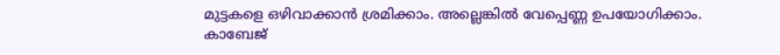മുട്ടകളെ ഒഴിവാക്കാന്‍ ശ്രമിക്കാം. അല്ലെങ്കില്‍ വേപ്പെണ്ണ ഉപയോഗിക്കാം. കാബേജ്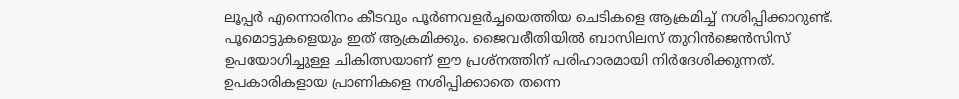ലൂപ്പര്‍ എന്നൊരിനം കീടവും പൂര്‍ണവളര്‍ച്ചയെത്തിയ ചെടികളെ ആക്രമിച്ച് നശിപ്പിക്കാറുണ്ട്. പൂമൊട്ടുകളെയും ഇത് ആക്രമിക്കും. ജൈവരീതിയില്‍ ബാസിലസ് തുറിന്‍ജെന്‍സിസ് ഉപയോഗിച്ചുള്ള ചികിത്സയാണ് ഈ പ്രശ്‌നത്തിന് പരിഹാരമായി നിര്‍ദേശിക്കുന്നത്. ഉപകാരികളായ പ്രാണികളെ നശിപ്പിക്കാതെ തന്നെ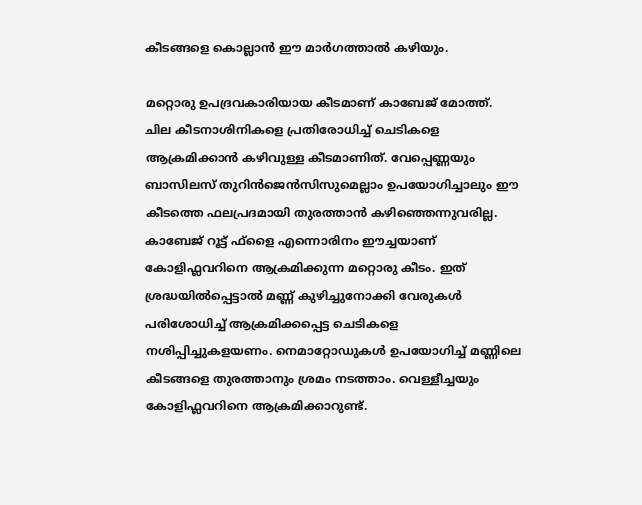കീടങ്ങളെ കൊല്ലാന്‍ ഈ മാര്‍ഗത്താല്‍ കഴിയും.

മറ്റൊരു ഉപദ്രവകാരിയായ കീടമാണ് കാബേജ് മോത്ത്. ചില കീടനാശിനികളെ പ്രതിരോധിച്ച് ചെടികളെ ആക്രമിക്കാന്‍ കഴിവുള്ള കീടമാണിത്. വേപ്പെണ്ണയും ബാസിലസ് തുറിന്‍ജെന്‍സിസുമെല്ലാം ഉപയോഗിച്ചാലും ഈ കീടത്തെ ഫലപ്രദമായി തുരത്താന്‍ കഴിഞ്ഞെന്നുവരില്ല. കാബേജ് റൂട്ട് ഫ്‌ളൈ എന്നൊരിനം ഈച്ചയാണ് കോളിഫ്ലവറിനെ ആക്രമിക്കുന്ന മറ്റൊരു കീടം. ഇത് ശ്രദ്ധയില്‍പ്പെട്ടാല്‍ മണ്ണ് കുഴിച്ചുനോക്കി വേരുകള്‍ പരിശോധിച്ച് ആക്രമിക്കപ്പെട്ട ചെടികളെ നശിപ്പിച്ചുകളയണം. നെമാറ്റോഡുകള്‍ ഉപയോഗിച്ച് മണ്ണിലെ കീടങ്ങളെ തുരത്താനും ശ്രമം നടത്താം. വെള്ളീച്ചയും കോളിഫ്ലവറിനെ ആക്രമിക്കാറുണ്ട്.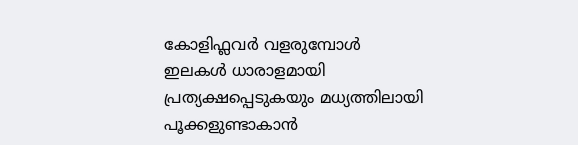കോളിഫ്ലവര്‍ വളരുമ്പോള്‍ ഇലകള്‍ ധാരാളമായി പ്രത്യക്ഷപ്പെടുകയും മധ്യത്തിലായി പൂക്കളുണ്ടാകാന്‍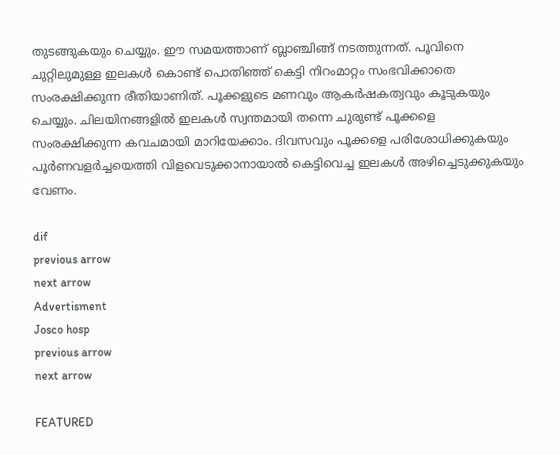തുടങ്ങുകയും ചെയ്യും. ഈ സമയത്താണ് ബ്ലാഞ്ചിങ്ങ് നടത്തുന്നത്. പൂവിനെ ചുറ്റിലുമുള്ള ഇലകള്‍ കൊണ്ട് പൊതിഞ്ഞ് കെട്ടി നിറംമാറ്റം സംഭവിക്കാതെ സംരക്ഷിക്കുന്ന രീതിയാണിത്. പൂക്കളുടെ മണവും ആകര്‍ഷകത്വവും കൂടുകയും ചെയ്യും. ചിലയിനങ്ങളില്‍ ഇലകള്‍ സ്വന്തമായി തന്നെ ചുരുണ്ട് പൂക്കളെ സംരക്ഷിക്കുന്ന കവചമായി മാറിയേക്കാം. ദിവസവും പൂക്കളെ പരിശോധിക്കുകയും പൂര്‍ണവളര്‍ച്ചയെത്തി വിളവെടുക്കാനായാല്‍ കെട്ടിവെച്ച ഇലകള്‍ അഴിച്ചെടുക്കുകയും വേണം.

dif
previous arrow
next arrow
Advertisment
Josco hosp
previous arrow
next arrow

FEATURED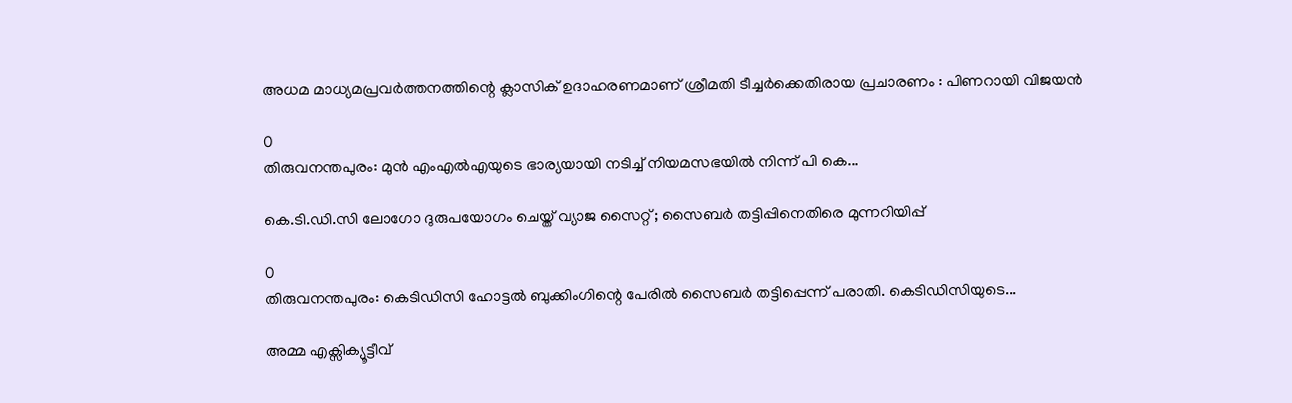അധമ മാധ്യമപ്രവർത്തനത്തിന്റെ ക്ലാസിക് ഉദാഹരണമാണ് ശ്രീമതി ടീച്ചർക്കെതിരായ പ്രചാരണം : പിണറായി വിജയൻ

0
തിരുവനന്തപുരം: മുന്‍ എംഎല്‍എയുടെ ഭാര്യയായി നടിച്ച് നിയമസഭയില്‍ നിന്ന് പി കെ...

കെ.ടി.ഡി.സി ലോഗോ ദുരുപയോഗം ചെയ്ത് വ്യാജ സൈറ്റ് ; സൈബർ തട്ടിപ്പിനെതിരെ മുന്നറിയിപ്പ്

0
തിരുവനന്തപുരം: കെടിഡിസി ഹോട്ടല്‍ ബുക്കിംഗിന്റെ പേരിൽ സൈബര്‍ തട്ടിപ്പെന്ന് പരാതി. കെടിഡിസിയുടെ...

അമ്മ എക്സിക്യൂട്ടീവ്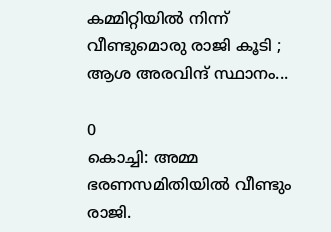കമ്മിറ്റിയിൽ നിന്ന് വീണ്ടുമൊരു രാജി കൂടി ; ആശ അരവിന്ദ് സ്ഥാനം...

0
കൊച്ചി: അമ്മ ഭരണസമിതിയില്‍ വീണ്ടും രാജി.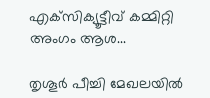എക്‌സിക്യൂട്ടീവ് കമ്മിറ്റി അംഗം ആശ...

തൃശൂർ പീച്ചി മേഖലയിൽ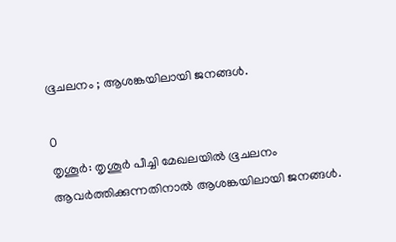ഭൂചലനം ; ആശങ്കയിലായി ജനങ്ങൾ.

0
തൃശൂർ: തൃശൂർ പീച്ചി മേഖലയിൽ ഭൂചലനം ആവർത്തിക്കുന്നതിനാൽ ആശങ്കയിലായി ജനങ്ങൾ.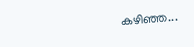കഴിഞ്ഞ...